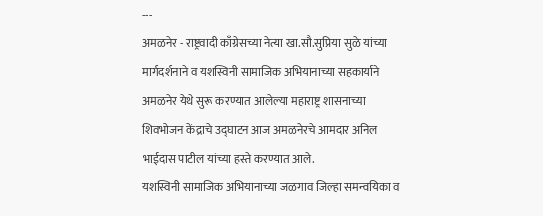---
अमळनेर - राष्ट्रवादी काँग्रेसच्या नेत्या खा.सौ.सुप्रिया सुळे यांच्या मार्गदर्शनाने व यशस्विनी सामाजिक अभियानाच्या सहकार्याने अमळनेर येथे सुरू करण्यात आलेल्या महाराष्ट्र शासनाच्या शिवभोजन केंद्राचे उद्घाटन आज अमळनेरचे आमदार अनिल भाईदास पाटील यांच्या हस्ते करण्यात आले.
यशस्विनी सामाजिक अभियानाच्या जळगाव जिल्हा समन्वयिका व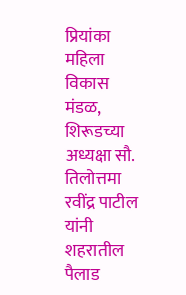प्रियांका महिला विकास मंडळ, शिरूडच्या अध्यक्षा सौ. तिलोत्तमा रवींद्र पाटील यांनी शहरातील पैलाड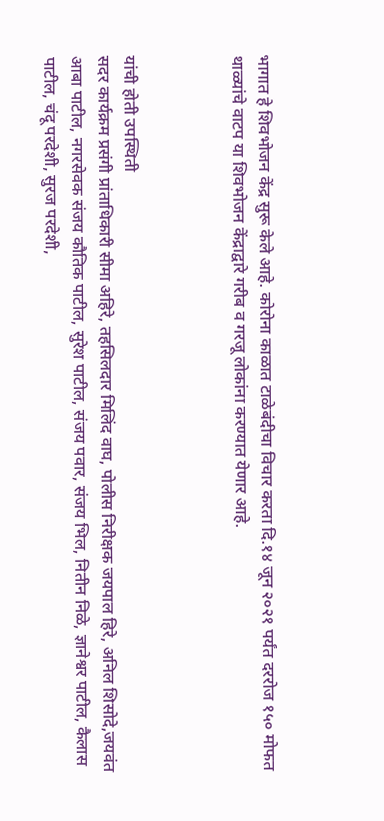भागात हे शिवभोजन केंद्र सुरू केले आहे. कोरोना काळात टाळेबंदीचा विचार करता दि.१४ जून २०२१ पर्यंत दररोज १५० मोफत थाळ्यांचे वाटप या शिवभोजन केंद्राद्वारे गरीब व गरजू लोकांना करण्यात येणार आहे.



यांची होती उपस्थिती
सदर कार्यक्रम प्रसंगी प्रांताधिकारी सीमा अहिरे, तहसिलदार मिलिंद वाघ, पोलीस निरीक्षक जयपाल हिरे, अनिल शिसोदे,जयवंत आबा पाटील, नगरसेवक संजय कौतिक पाटील, सुरेश पाटील, संजय पवार, संजय भिल, नितीन निळे, ज्ञानेश्वर पाटील, कैलास पाटील, चंदू परदेशी, सुरज परदेशी,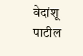वेदांशू पाटील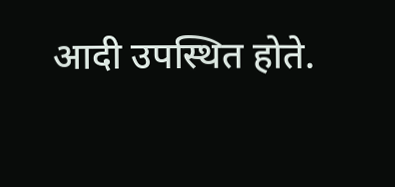आदी उपस्थित होते.